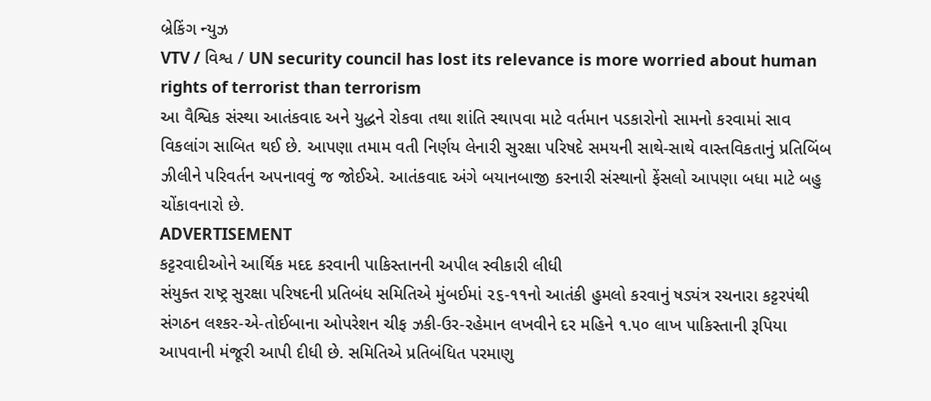બ્રેકિંગ ન્યુઝ
VTV / વિશ્વ / UN security council has lost its relevance is more worried about human rights of terrorist than terrorism
આ વૈશ્વિક સંસ્થા આતંકવાદ અને યુદ્ધને રોકવા તથા શાંતિ સ્થાપવા માટે વર્તમાન પડકારોનો સામનો કરવામાં સાવ વિકલાંગ સાબિત થઈ છે. આપણા તમામ વતી નિર્ણય લેનારી સુરક્ષા પરિષદે સમયની સાથે-સાથે વાસ્તવિકતાનું પ્રતિબિંબ ઝીલીને પરિવર્તન અપનાવવું જ જોઈએ. આતંકવાદ અંગે બયાનબાજી કરનારી સંસ્થાનો ફેંસલો આપણા બધા માટે બહુ ચોંકાવનારો છે.
ADVERTISEMENT
કટ્ટરવાદીઓને આર્થિક મદદ કરવાની પાકિસ્તાનની અપીલ સ્વીકારી લીધી
સંયુક્ત રાષ્ટ્ર સુરક્ષા પરિષદની પ્રતિબંધ સમિતિએ મુંબઈમાં ૨૬-૧૧નો આતંકી હુમલો કરવાનું ષડ્યંત્ર રચનારા કટ્ટરપંથી સંગઠન લશ્કર-એ-તોઈબાના ઓપરેશન ચીફ ઝકી-ઉર-રહેમાન લખવીને દર મહિને ૧.૫૦ લાખ પાકિસ્તાની રૂપિયા આપવાની મંજૂરી આપી દીધી છે. સમિતિએ પ્રતિબંધિત પરમાણુ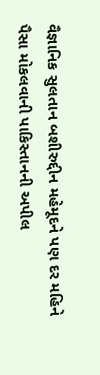વૈજ્ઞાનિક સુલતાન બશીરુદ્દીન મહેમૂદને પણ દર મહિને પૈસા મોકલવાની પાકિસ્તાનની અપીલ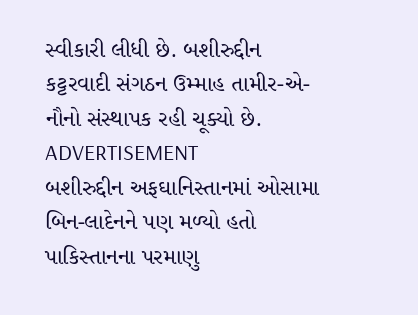સ્વીકારી લીધી છે. બશીરુદ્દીન કટ્ટરવાદી સંગઠન ઉમ્માહ તામીર-એ-નૌનો સંસ્થાપક રહી ચૂક્યો છે.
ADVERTISEMENT
બશીરુદ્દીન અફઘાનિસ્તાનમાં ઓસામા બિન-લાદેનને પણ મળ્યો હતો
પાકિસ્તાનના પરમાણુ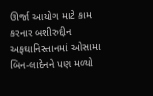ઊર્જા આયોગ માટે કામ કરનાર બશીરુદ્દીન અફઘાનિસ્તાનમાં ઓસામા બિન-લાદેનને પણ મળ્યો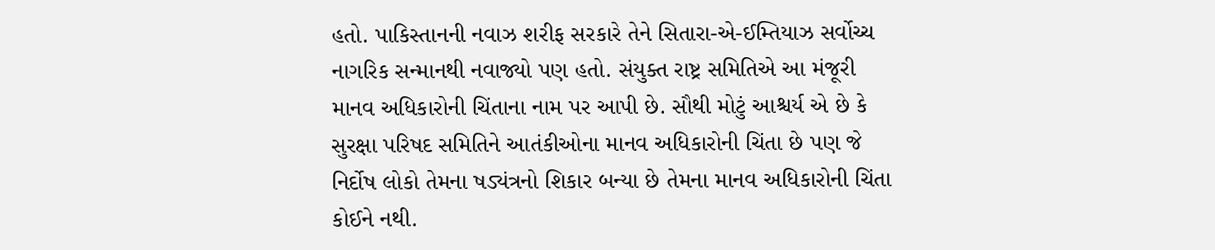હતો. પાકિસ્તાનની નવાઝ શરીફ સરકારે તેને સિતારા-એ-ઈમ્તિયાઝ સર્વોચ્ચ નાગરિક સન્માનથી નવાજ્યો પણ હતો. સંયુક્ત રાષ્ટ્ર સમિતિએ આ મંજૂરી માનવ અધિકારોની ચિંતાના નામ પર આપી છે. સૌથી મોટું આશ્ચર્ય એ છે કે સુરક્ષા પરિષદ સમિતિને આતંકીઓના માનવ અધિકારોની ચિંતા છે પણ જે નિર્દોષ લોકો તેમના ષડ્યંત્રનો શિકાર બન્યા છે તેમના માનવ અધિકારોની ચિંતા કોઈને નથી.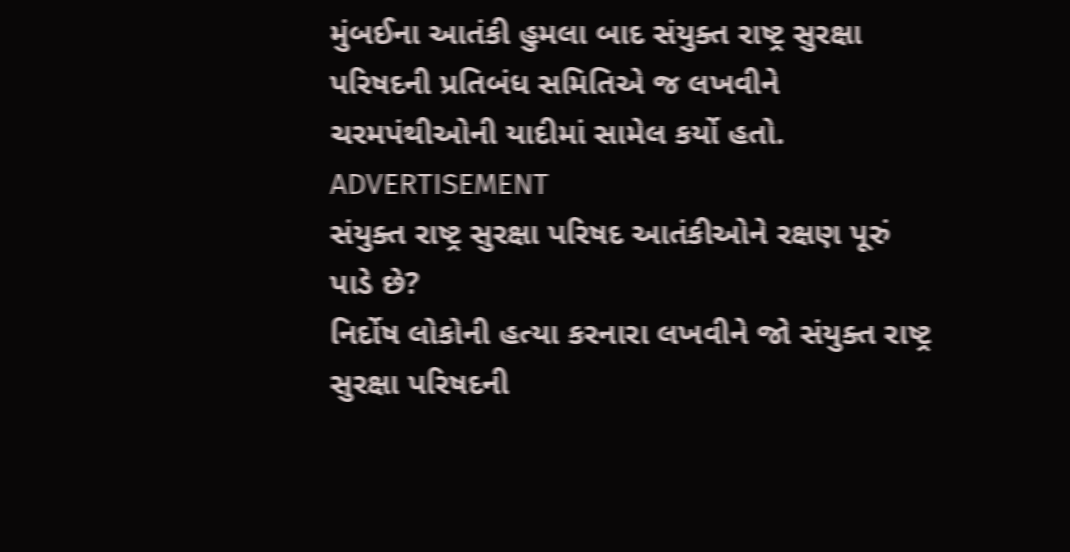મુંબઈના આતંકી હુમલા બાદ સંયુક્ત રાષ્ટ્ર સુરક્ષા પરિષદની પ્રતિબંધ સમિતિએ જ લખવીને ચરમપંથીઓની યાદીમાં સામેલ કર્યો હતો.
ADVERTISEMENT
સંયુક્ત રાષ્ટ્ર સુરક્ષા પરિષદ આતંકીઓને રક્ષણ પૂરું પાડે છે?
નિર્દોષ લોકોની હત્યા કરનારા લખવીને જો સંયુક્ત રાષ્ટ્ર સુરક્ષા પરિષદની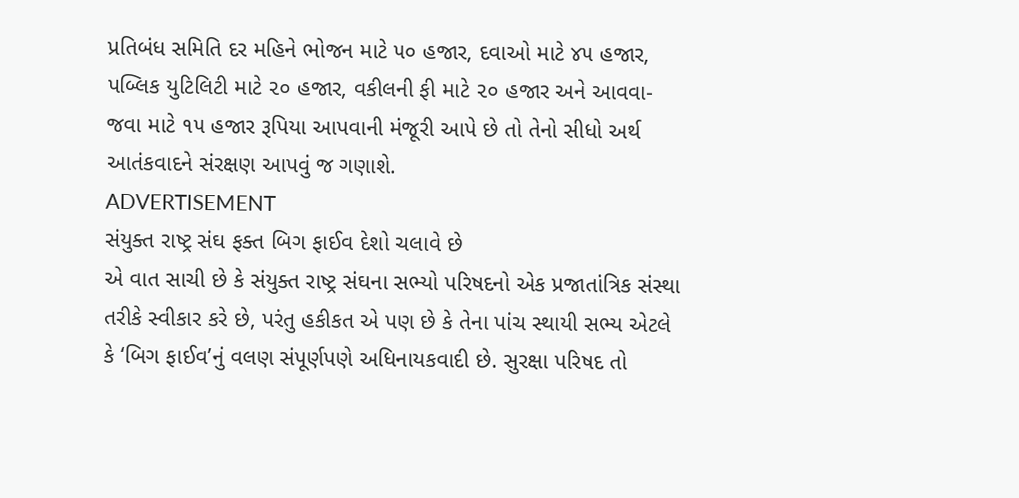પ્રતિબંધ સમિતિ દર મહિને ભોજન માટે ૫૦ હજાર, દવાઓ માટે ૪૫ હજાર, પબ્લિક યુટિલિટી માટે ૨૦ હજાર, વકીલની ફી માટે ૨૦ હજાર અને આવવા-જવા માટે ૧૫ હજાર રૂપિયા આપવાની મંજૂરી આપે છે તો તેનો સીધો અર્થ આતંકવાદને સંરક્ષણ આપવું જ ગણાશે.
ADVERTISEMENT
સંયુક્ત રાષ્ટ્ર સંઘ ફક્ત બિગ ફાઈવ દેશો ચલાવે છે
એ વાત સાચી છે કે સંયુક્ત રાષ્ટ્ર સંઘના સભ્યો પરિષદનો એક પ્રજાતાંત્રિક સંસ્થા તરીકે સ્વીકાર કરે છે, પરંતુ હકીકત એ પણ છે કે તેના પાંચ સ્થાયી સભ્ય એટલે કે ‘બિગ ફાઈવ’નું વલણ સંપૂર્ણપણે અધિનાયકવાદી છે. સુરક્ષા પરિષદ તો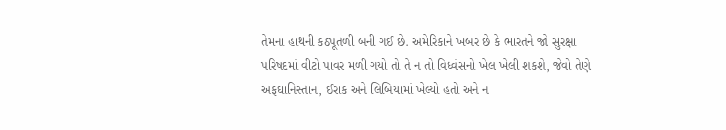તેમના હાથની કઠપૂતળી બની ગઈ છે. અમેરિકાને ખબર છે કે ભારતને જો સુરક્ષા પરિષદમાં વીટો પાવર મળી ગયો તો તે ન તો વિધ્વંસનો ખેલ ખેલી શકશે, જેવો તેણે અફઘાનિસ્તાન, ઈરાક અને લિબિયામાં ખેલ્યો હતો અને ન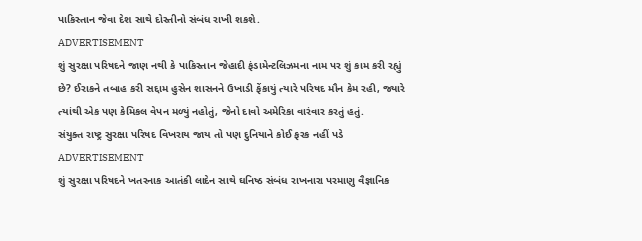પાકિસ્તાન જેવા દેશ સાથે દોસ્તીનો સંબંધ રાખી શકશે.
ADVERTISEMENT
શું સુરક્ષા પરિષદને જાણ નથી કે પાકિસ્તાન જેહાદી ફંડામેન્ટલિઝમના નામ પર શું કામ કરી રહ્યું છે? ઈરાકને તબાહ કરી સદ્દામ હુસેન શાસનને ઉખાડી ફેંકાયું ત્યારે પરિષદ મૌન કેમ રહી, જ્યારે ત્યાંથી એક પણ કેમિકલ વેપન મળ્યું નહોતું, જેનો દાવો અમેરિકા વારંવાર કરતું હતું.
સંયુક્ત રાષ્ટ્ર સુરક્ષા પરિષદ વિખરાય જાય તો પણ દુનિયાને કોઈ ફરક નહીં પડે
ADVERTISEMENT
શું સુરક્ષા પરિષદને ખતરનાક આતંકી લાદેન સાથે ઘનિષ્ઠ સંબંધ રાખનારા પરમાણુ વૈજ્ઞાનિક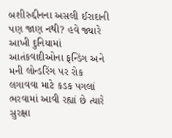બશીરુદ્દીનના અસલી ઈરાદાની પણ જાણ નથી? હવે જ્યારે આખી દુનિયામાં આતંકવાદીઓના ફન્ડિંગ અને મની લોન્ડરિંગ પર રોક લગાવવા માટે કડક પગલાં ભરવામાં આવી રહ્યાં છે ત્યારે સુરક્ષા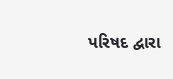પરિષદ દ્વારા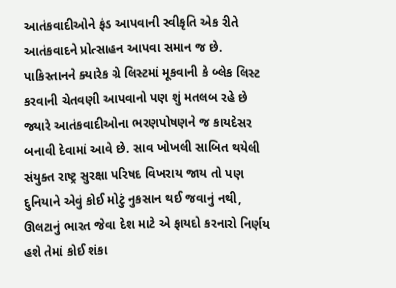આતંકવાદીઓને ફંડ આપવાની સ્વીકૃતિ એક રીતે આતંકવાદને પ્રોત્સાહન આપવા સમાન જ છે. પાકિસ્તાનને ક્યારેક ગ્રે લિસ્ટમાં મૂકવાની કે બ્લેક લિસ્ટ કરવાની ચેતવણી આપવાનો પણ શું મતલબ રહે છે જ્યારે આતંકવાદીઓના ભરણપોષણને જ કાયદેસર બનાવી દેવામાં આવે છે. સાવ ખોખલી સાબિત થયેલી સંયુક્ત રાષ્ટ્ર સુરક્ષા પરિષદ વિખરાય જાય તો પણ દુનિયાને એવું કોઈ મોટું નુકસાન થઈ જવાનું નથી, ઊલટાનું ભારત જેવા દેશ માટે એ ફાયદો કરનારો નિર્ણય હશે તેમાં કોઈ શંકા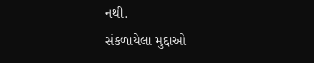નથી.
સંકળાયેલા મુદ્દાઓ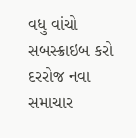વધુ વાંચો
સબસ્ક્રાઇબ કરો
દરરોજ નવા સમાચાર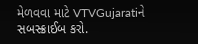મેળવવા માટે VTVGujaratiને સબસ્ક્રાઈબ કરો.